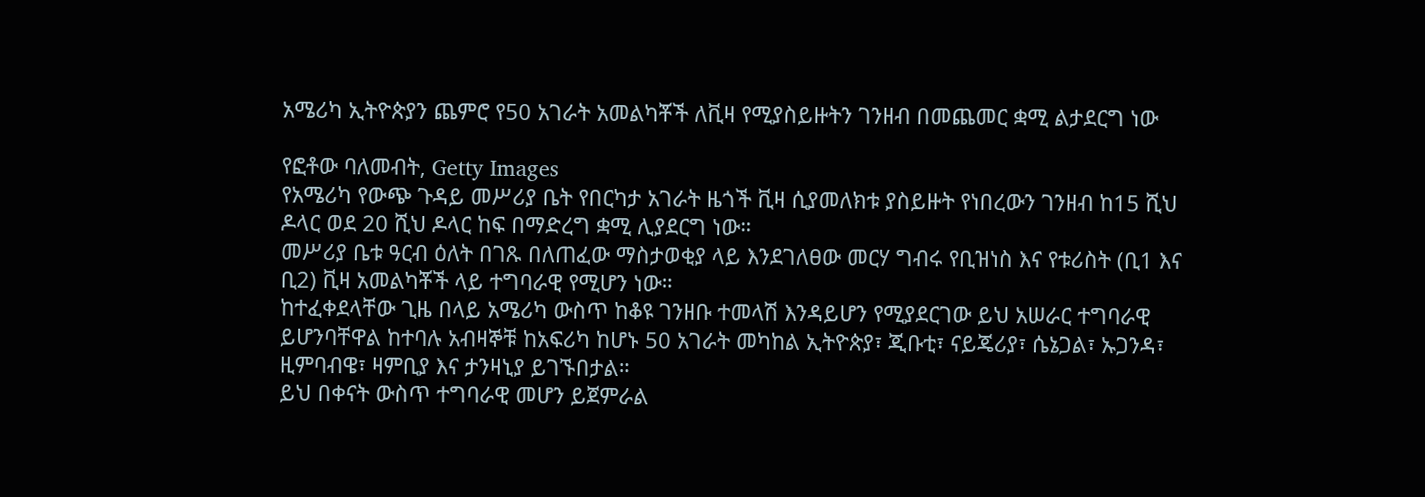አሜሪካ ኢትዮጵያን ጨምሮ የ50 አገራት አመልካቾች ለቪዛ የሚያስይዙትን ገንዘብ በመጨመር ቋሚ ልታደርግ ነው

የፎቶው ባለመብት, Getty Images
የአሜሪካ የውጭ ጉዳይ መሥሪያ ቤት የበርካታ አገራት ዜጎች ቪዛ ሲያመለክቱ ያስይዙት የነበረውን ገንዘብ ከ15 ሺህ ዶላር ወደ 20 ሺህ ዶላር ከፍ በማድረግ ቋሚ ሊያደርግ ነው።
መሥሪያ ቤቱ ዓርብ ዕለት በገጹ በለጠፈው ማስታወቂያ ላይ እንደገለፀው መርሃ ግብሩ የቢዝነስ እና የቱሪስት (ቢ1 እና ቢ2) ቪዛ አመልካቾች ላይ ተግባራዊ የሚሆን ነው።
ከተፈቀደላቸው ጊዜ በላይ አሜሪካ ውስጥ ከቆዩ ገንዘቡ ተመላሽ እንዳይሆን የሚያደርገው ይህ አሠራር ተግባራዊ ይሆንባቸዋል ከተባሉ አብዛኞቹ ከአፍሪካ ከሆኑ 50 አገራት መካከል ኢትዮጵያ፣ ጂቡቲ፣ ናይጄሪያ፣ ሴኔጋል፣ ኡጋንዳ፣ ዚምባብዌ፣ ዛምቢያ እና ታንዛኒያ ይገኙበታል።
ይህ በቀናት ውስጥ ተግባራዊ መሆን ይጀምራል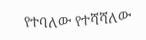የተባለው የተሻሻለው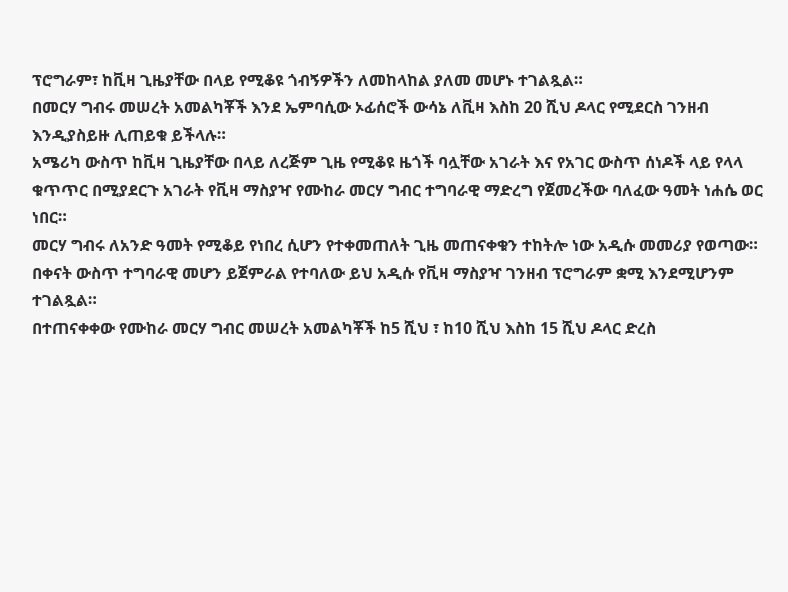ፕሮግራም፣ ከቪዛ ጊዜያቸው በላይ የሚቆዩ ጎብኝዎችን ለመከላከል ያለመ መሆኑ ተገልጿል።
በመርሃ ግብሩ መሠረት አመልካቾች እንደ ኤምባሲው ኦፊሰሮች ውሳኔ ለቪዛ እስከ 20 ሺህ ዶላር የሚደርስ ገንዘብ እንዲያስይዙ ሊጠይቁ ይችላሉ።
አሜሪካ ውስጥ ከቪዛ ጊዜያቸው በላይ ለረጅም ጊዜ የሚቆዩ ዜጎች ባሏቸው አገራት እና የአገር ውስጥ ሰነዶች ላይ የላላ ቁጥጥር በሚያደርጉ አገራት የቪዛ ማስያዣ የሙከራ መርሃ ግብር ተግባራዊ ማድረግ የጀመረችው ባለፈው ዓመት ነሐሴ ወር ነበር።
መርሃ ግብሩ ለአንድ ዓመት የሚቆይ የነበረ ሲሆን የተቀመጠለት ጊዜ መጠናቀቁን ተከትሎ ነው አዲሱ መመሪያ የወጣው።
በቀናት ውስጥ ተግባራዊ መሆን ይጀምራል የተባለው ይህ አዲሱ የቪዛ ማስያዣ ገንዘብ ፕሮግራም ቋሚ እንደሚሆንም ተገልጿል።
በተጠናቀቀው የሙከራ መርሃ ግብር መሠረት አመልካቾች ከ5 ሺህ ፣ ከ10 ሺህ እስከ 15 ሺህ ዶላር ድረስ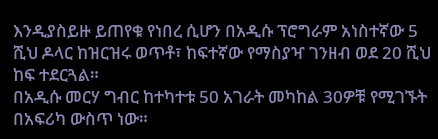እንዲያስይዙ ይጠየቁ የነበረ ሲሆን በአዲሱ ፕሮግራም አነስተኛው 5 ሺህ ዶላር ከዝርዝሩ ወጥቶ፣ ከፍተኛው የማስያዣ ገንዘብ ወደ 20 ሺህ ከፍ ተደርጓል።
በአዲሱ መርሃ ግብር ከተካተቱ 50 አገራት መካከል 30ዎቹ የሚገኙት በአፍሪካ ውስጥ ነው።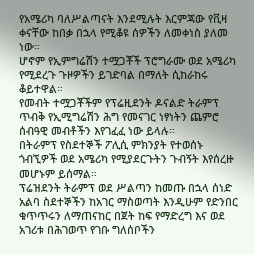የአሜሪካ ባለሥልጣናት እንደሚሉት እርምጃው የቪዛ ቀናቸው ከበቃ በኋላ የሚቆዩ ሰዎችን ለመቀነስ ያለመ ነው።
ሆኖም የኢምግሬሽን ተሟጋቾች ፕሮግራሙ ወደ አሜሪካ የሚደረጉ ጉዞዎችን ይገድባል በማለት ሲከራከሩ ቆይተዋል።
የመብት ተሟጋቾችም የፕሬዚደንት ዶናልድ ትራምፕ ጥብቅ የኢሚግሬሽን ሕግ የመናገር ነፃነትን ጨምሮ ሰብዓዊ መብቶችን እየገፈፈ ነው ይላሉ።
በትራምፕ የስደተኞች ፖሊሲ ምክንያት የተወሰኑ ጎብኚዎች ወደ አሜሪካ የሚያደርጉትን ጉብኝት እየሰረዙ መሆኑም ይሰማል።
ፕሬዝደንት ትራምፕ ወደ ሥልጣን ከመጡ በኋላ ሰነድ አልባ ስደተኞችን ከአገር ማስወጣት እንዲሁም የድንበር ቁጥጥሩን ለማጠናከር በጀት ከፍ የማድረግ እና ወደ አገሪቱ በሕገወጥ የገቡ ግለሰቦችን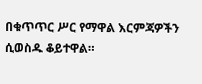በቁጥጥር ሥር የማዋል እርምጃዎችን ሲወስዱ ቆይተዋል።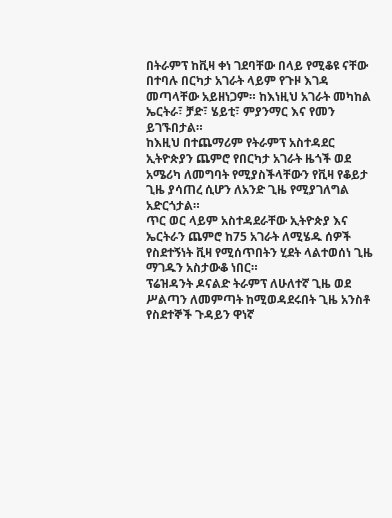በትራምፕ ከቪዛ ቀነ ገደባቸው በላይ የሚቆዩ ናቸው በተባሉ በርካታ አገራት ላይም የጉዞ እገዳ መጣላቸው አይዘነጋም። ከእነዚህ አገራት መካከል ኤርትራ፣ ቻድ፣ ሄይቲ፣ ምያንማር እና የመን ይገኙበታል።
ከእዚህ በተጨማሪም የትራምፕ አስተዳደር ኢትዮጵያን ጨምሮ የበርካታ አገራት ዜጎች ወደ አሜሪካ ለመግባት የሚያስችላቸውን የቪዛ የቆይታ ጊዜ ያሳጠረ ሲሆን ለአንድ ጊዜ የሚያገለግል አድርጎታል።
ጥር ወር ላይም አስተዳደራቸው ኢትዮጵያ እና ኤርትራን ጨምሮ ከ75 አገራት ለሚሄዱ ሰዎች የስደተኝነት ቪዛ የሚሰጥበትን ሂደት ላልተወሰነ ጊዜ ማገዱን አስታውቆ ነበር።
ፕሬዝዳንት ዶናልድ ትራምፕ ለሁለተኛ ጊዜ ወደ ሥልጣን ለመምጣት ከሚወዳደሩበት ጊዜ አንስቶ የስደተኞች ጉዳይን ዋነኛ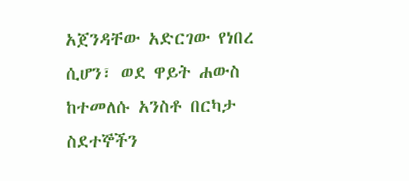አጀንዳቸው አድርገው የነበረ ሲሆን፣ ወደ ዋይት ሐውስ ከተመለሱ አንስቶ በርካታ ስደተኞችን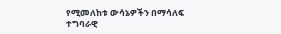የሚመለከቱ ውሳኔዎችን በማሳለፍ ተግባራዊ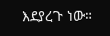እደያረጉ ነው።